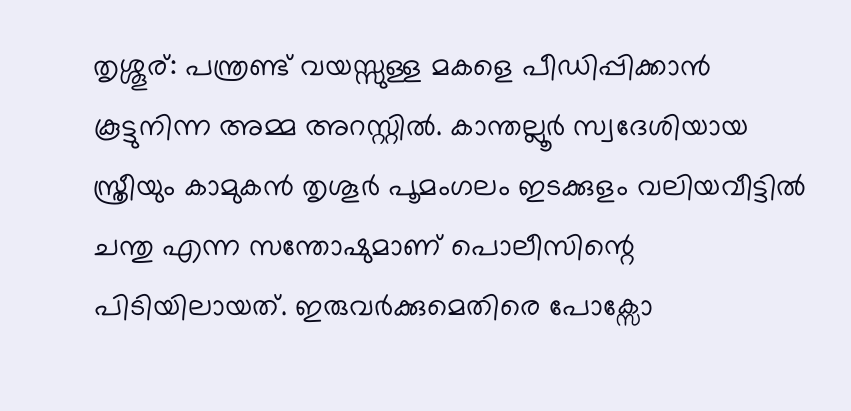തൃശ്ശൂര്: പന്ത്രണ്ട് വയസ്സുള്ള മകളെ പീഡിപ്പിക്കാൻ കൂട്ടുനിന്ന അമ്മ അറസ്റ്റിൽ. കാന്തല്ലൂർ സ്വദേശിയായ സ്ത്രീയും കാമുകൻ തൃശൂർ പൂമംഗലം ഇടക്കുളം വലിയവീട്ടിൽ ചന്തു എന്ന സന്തോഷുമാണ് പൊലീസിന്റെ പിടിയിലായത്. ഇരുവർക്കുമെതിരെ പോക്സോ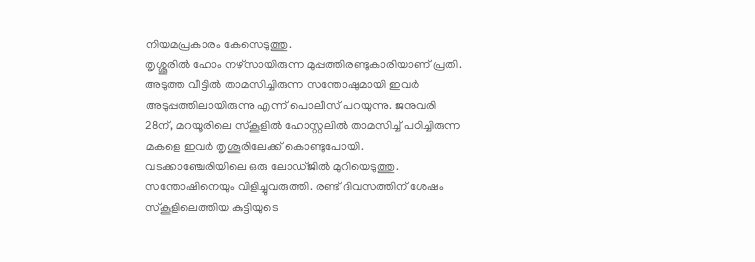നിയമപ്രകാരം കേസെടുത്തു.
തൃശ്ശൂരിൽ ഹോം നഴ്സായിരുന്ന മുപ്പത്തിരണ്ടുകാരിയാണ് പ്രതി. അടുത്ത വീട്ടിൽ താമസിച്ചിരുന്ന സന്തോഷുമായി ഇവർ അടുപ്പത്തിലായിരുന്നു എന്ന് പൊലീസ് പറയുന്നു. ജനുവരി 28ന്, മറയൂരിലെ സ്കൂളിൽ ഹോസ്റ്റലിൽ താമസിച്ച് പഠിച്ചിരുന്ന മകളെ ഇവർ തൃശൂരിലേക്ക് കൊണ്ടുപോയി.
വടക്കാഞ്ചേരിയിലെ ഒരു ലോഡ്ജിൽ മുറിയെടുത്തു. സന്തോഷിനെയും വിളിച്ചുവരുത്തി. രണ്ട് ദിവസത്തിന് ശേഷം സ്കൂളിലെത്തിയ കുട്ടിയുടെ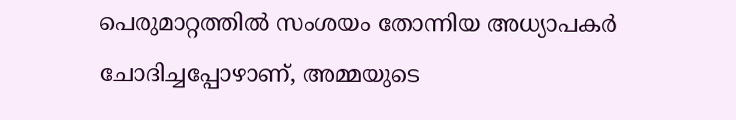പെരുമാറ്റത്തിൽ സംശയം തോന്നിയ അധ്യാപകർ ചോദിച്ചപ്പോഴാണ്, അമ്മയുടെ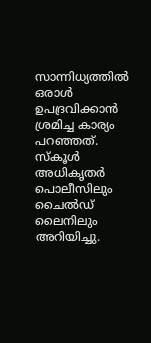സാന്നിധ്യത്തിൽ ഒരാൾ ഉപദ്രവിക്കാൻ ശ്രമിച്ച കാര്യം പറഞ്ഞത്.
സ്കൂൾ അധികൃതർ പൊലീസിലും ചൈൽഡ് ലൈനിലും അറിയിച്ചു.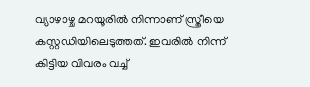വ്യാഴാഴ്ച മറയൂരിൽ നിന്നാണ് സ്ത്രീയെ കസ്റ്റഡിയിലെടുത്തത്. ഇവരിൽ നിന്ന് കിട്ടിയ വിവരം വച്ച്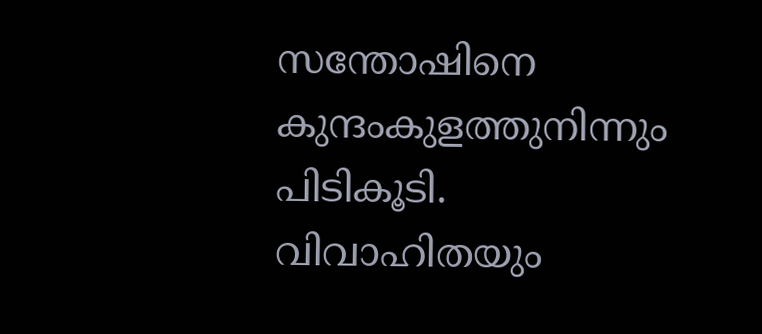സന്തോഷിനെ കുന്ദംകുളത്തുനിന്നും പിടികൂടി. വിവാഹിതയും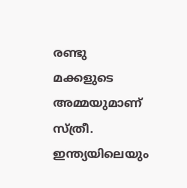രണ്ടു മക്കളുടെ അമ്മയുമാണ് സ്ത്രീ.
ഇന്ത്യയിലെയും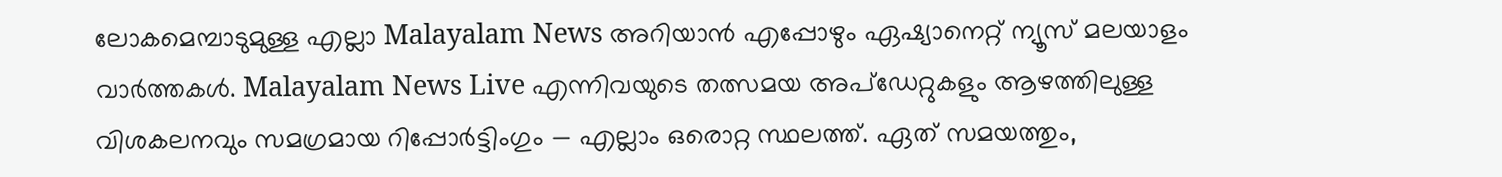ലോകമെമ്പാടുമുള്ള എല്ലാ Malayalam News അറിയാൻ എപ്പോഴും ഏഷ്യാനെറ്റ് ന്യൂസ് മലയാളം വാർത്തകൾ. Malayalam News Live എന്നിവയുടെ തത്സമയ അപ്ഡേറ്റുകളും ആഴത്തിലുള്ള വിശകലനവും സമഗ്രമായ റിപ്പോർട്ടിംഗും — എല്ലാം ഒരൊറ്റ സ്ഥലത്ത്. ഏത് സമയത്തും,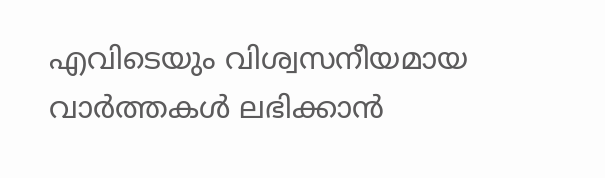എവിടെയും വിശ്വസനീയമായ വാർത്തകൾ ലഭിക്കാൻ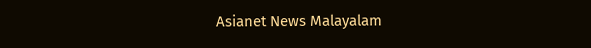Asianet News Malayalam